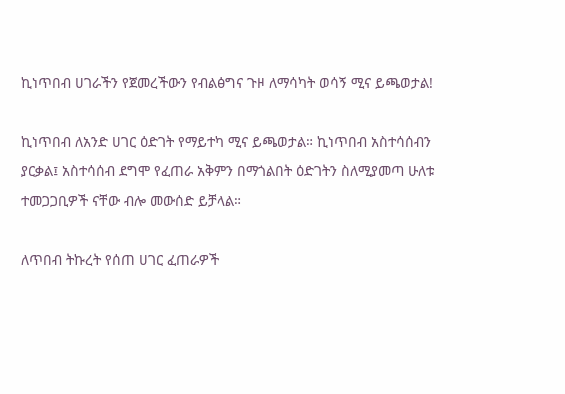ኪነጥበብ ሀገራችን የጀመረችውን የብልፅግና ጉዞ ለማሳካት ወሳኝ ሚና ይጫወታል!

ኪነጥበብ ለአንድ ሀገር ዕድገት የማይተካ ሚና ይጫወታል። ኪነጥበብ አስተሳሰብን ያርቃል፤ አስተሳሰብ ደግሞ የፈጠራ አቅምን በማጎልበት ዕድገትን ስለሚያመጣ ሁለቱ ተመጋጋቢዎች ናቸው ብሎ መውሰድ ይቻላል።

ለጥበብ ትኩረት የሰጠ ሀገር ፈጠራዎች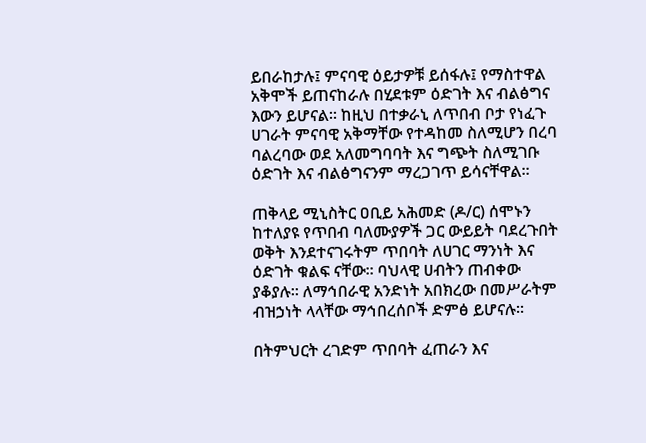ይበራከታሉ፤ ምናባዊ ዕይታዎቹ ይሰፋሉ፤ የማስተዋል አቅሞች ይጠናከራሉ በሂደቱም ዕድገት እና ብልፅግና እውን ይሆናል። ከዚህ በተቃራኒ ለጥበብ ቦታ የነፈጉ ሀገራት ምናባዊ አቅማቸው የተዳከመ ስለሚሆን በረባ ባልረባው ወደ አለመግባባት እና ግጭት ስለሚገቡ ዕድገት እና ብልፅግናንም ማረጋገጥ ይሳናቸዋል።

ጠቅላይ ሚኒስትር ዐቢይ አሕመድ (ዶ/ር) ሰሞኑን ከተለያዩ የጥበብ ባለሙያዎች ጋር ውይይት ባደረጉበት ወቅት እንደተናገሩትም ጥበባት ለሀገር ማንነት እና ዕድገት ቁልፍ ናቸው። ባህላዊ ሀብትን ጠብቀው ያቆያሉ። ለማኅበራዊ አንድነት አበክረው በመሥራትም ብዝኃነት ላላቸው ማኅበረሰቦች ድምፅ ይሆናሉ።

በትምህርት ረገድም ጥበባት ፈጠራን እና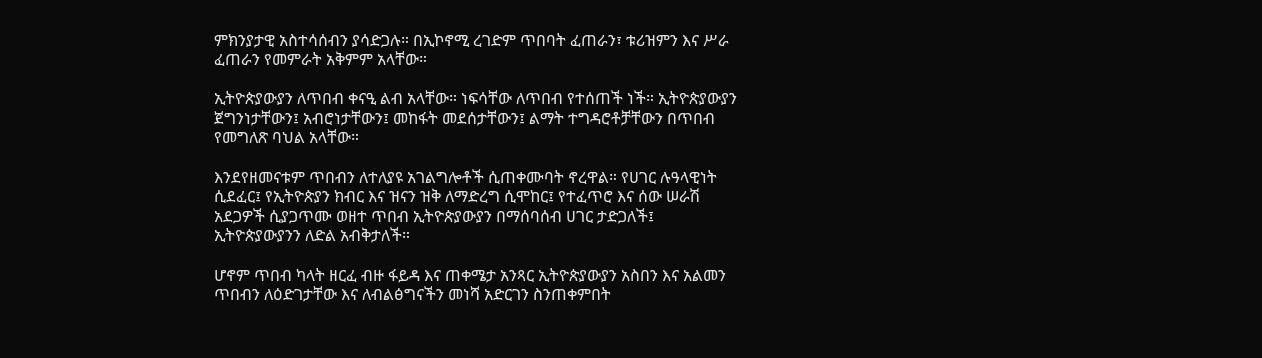ምክንያታዊ አስተሳሰብን ያሳድጋሉ። በኢኮኖሚ ረገድም ጥበባት ፈጠራን፣ ቱሪዝምን እና ሥራ ፈጠራን የመምራት አቅምም አላቸው።

ኢትዮጵያውያን ለጥበብ ቀናዒ ልብ አላቸው። ነፍሳቸው ለጥበብ የተሰጠች ነች። ኢትዮጵያውያን ጀግንነታቸውን፤ አብሮነታቸውን፤ መከፋት መደሰታቸውን፤ ልማት ተግዳሮቶቻቸውን በጥበብ የመግለጽ ባህል አላቸው።

እንደየዘመናቱም ጥበብን ለተለያዩ አገልግሎቶች ሲጠቀሙባት ኖረዋል። የሀገር ሉዓላዊነት ሲደፈር፤ የኢትዮጵያን ክብር እና ዝናን ዝቅ ለማድረግ ሲሞከር፤ የተፈጥሮ እና ሰው ሠራሽ አደጋዎች ሲያጋጥሙ ወዘተ ጥበብ ኢትዮጵያውያን በማሰባሰብ ሀገር ታድጋለች፤ ኢትዮጵያውያንን ለድል አብቅታለች።

ሆኖም ጥበብ ካላት ዘርፈ ብዙ ፋይዳ እና ጠቀሜታ አንጻር ኢትዮጵያውያን አስበን እና አልመን ጥበብን ለዕድገታቸው እና ለብልፅግናችን መነሻ አድርገን ስንጠቀምበት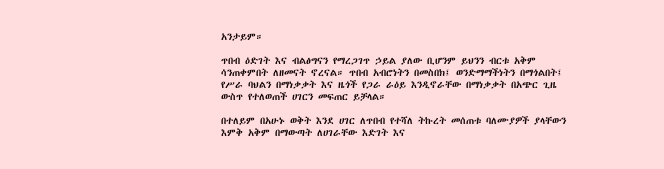አንታይም።

ጥበብ ዕድገት እና ብልፅግናን የማረጋገጥ ኃይል ያለው ቢሆንም ይህንን ብርቱ አቅም ሳንጠቀምበት ለዘመናት ኖረናል። ጥበብ አብሮነትን በመስበክ፤ ወንድማማችነትን በማጎልበት፤ የሥራ ባህልን በማነቃቃት እና ዜጎች የጋራ ራዕይ እንዲኖራቸው በማነቃቃት በአጭር ጊዜ ውስጥ የተለወጠች ሀገርን መፍጠር ይቻላል።

በተለይም በአሁኑ ወቅት እንደ ሀገር ለጥበብ የተሻለ ትኩረት መሰጠቱ ባለሙያዎች ያላቸውን እምቅ አቅም በማውጣት ለሀገራቸው እድገት እና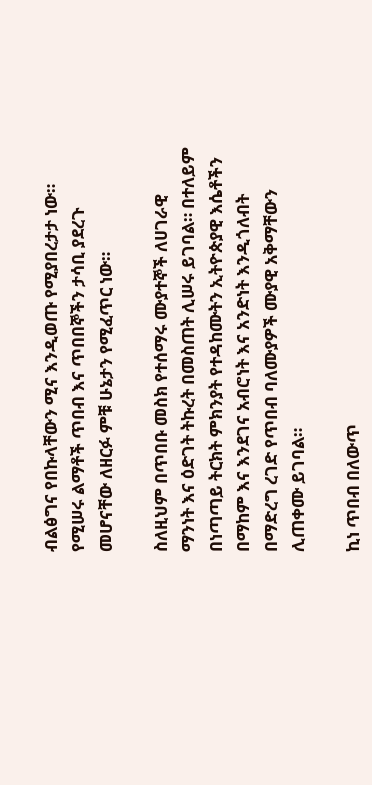ብልፅግና የበኩላቸውን ሚና እንዲወጡ የሚያበረታታ ነው። የሚሠሩ ልማቶች ጥበብ እና ጥበበኞችን ታሳቢ ያደረጉ መሆናቸው ለዘርፉ ምቹ ሁኔታን የሚፈጥር ነው።

ስለዚህም በጥበቡ መስክ የተሰማሩ ሙያተኞች ለሀገራዊ ማንነት እና ዕድገት ትኩረት በመስጠት ሊሠሩ ይገባል። በተለይም በነጣጣይ ትርክት ምክንያት የተዳከሙትን ኢትዮጵያዊ እሴቶችን በማከም እና እንደገና አብሮነት እና አንድነት እንዲጎለብት በማድረግ ረገድ የጥበብ ባለሙያዎች ሙያዊ አቅማቸውን ሊጠቀሙ ይገባል።

ኪነ ጥበብ በለውጥ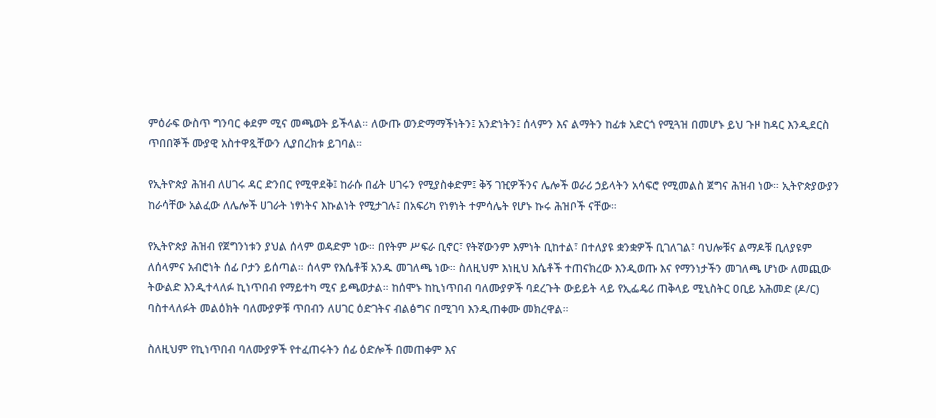ምዕራፍ ውስጥ ግንባር ቀደም ሚና መጫወት ይችላል። ለውጡ ወንድማማችነትን፤ አንድነትን፤ ሰላምን እና ልማትን ከፊቱ አድርጎ የሚጓዝ በመሆኑ ይህ ጉዞ ከዳር እንዲደርስ ጥበበኞች ሙያዊ አስተዋጿቸውን ሊያበረክቱ ይገባል።

የኢትዮጵያ ሕዝብ ለሀገሩ ዳር ድንበር የሚዋደቅ፤ ከራሱ በፊት ሀገሩን የሚያስቀድም፤ ቅኝ ገዢዎችንና ሌሎች ወራሪ ኃይላትን አሳፍሮ የሚመልስ ጀግና ሕዝብ ነው። ኢትዮጵያውያን ከራሳቸው አልፈው ለሌሎች ሀገራት ነፃነትና እኩልነት የሚታገሉ፤ በአፍሪካ የነፃነት ተምሳሌት የሆኑ ኩሩ ሕዝቦች ናቸው።

የኢትዮጵያ ሕዝብ የጀግንነቱን ያህል ሰላም ወዳድም ነው። በየትም ሥፍራ ቢኖር፣ የትኛውንም እምነት ቢከተል፣ በተለያዩ ቋንቋዎች ቢገለገል፣ ባህሎቹና ልማዶቹ ቢለያዩም ለሰላምና አብሮነት ሰፊ ቦታን ይሰጣል። ሰላም የእሴቶቹ አንዱ መገለጫ ነው። ስለዚህም እነዚህ እሴቶች ተጠናክረው እንዲወጡ እና የማንነታችን መገለጫ ሆነው ለመጪው ትውልድ እንዲተላለፉ ኪነጥበብ የማይተካ ሚና ይጫወታል። ከሰሞኑ ከኪነጥበብ ባለሙያዎች ባደረጉት ውይይት ላይ የኢፌዴሪ ጠቅላይ ሚኒስትር ዐቢይ አሕመድ (ዶ/ር) ባስተላለፉት መልዕክት ባለሙያዎቹ ጥበብን ለሀገር ዕድገትና ብልፅግና በሚገባ እንዲጠቀሙ መክረዋል።

ስለዚህም የኪነጥበብ ባለሙያዎች የተፈጠሩትን ሰፊ ዕድሎች በመጠቀም እና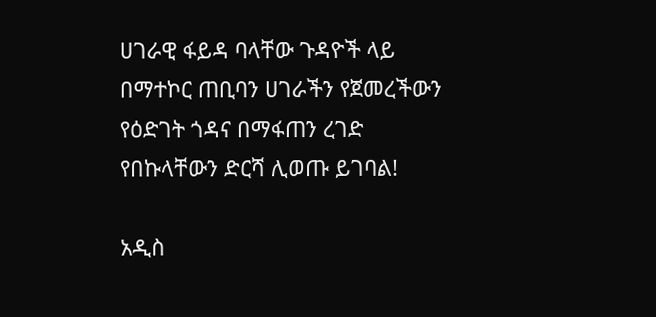ሀገራዊ ፋይዳ ባላቸው ጉዳዮች ላይ በማተኮር ጠቢባን ሀገራችን የጀመረችውን የዕድገት ጎዳና በማፋጠን ረገድ የበኩላቸውን ድርሻ ሊወጡ ይገባል!

አዲስ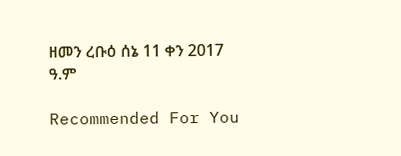ዘመን ረቡዕ ሰኔ 11 ቀን 2017 ዓ.ም

Recommended For You